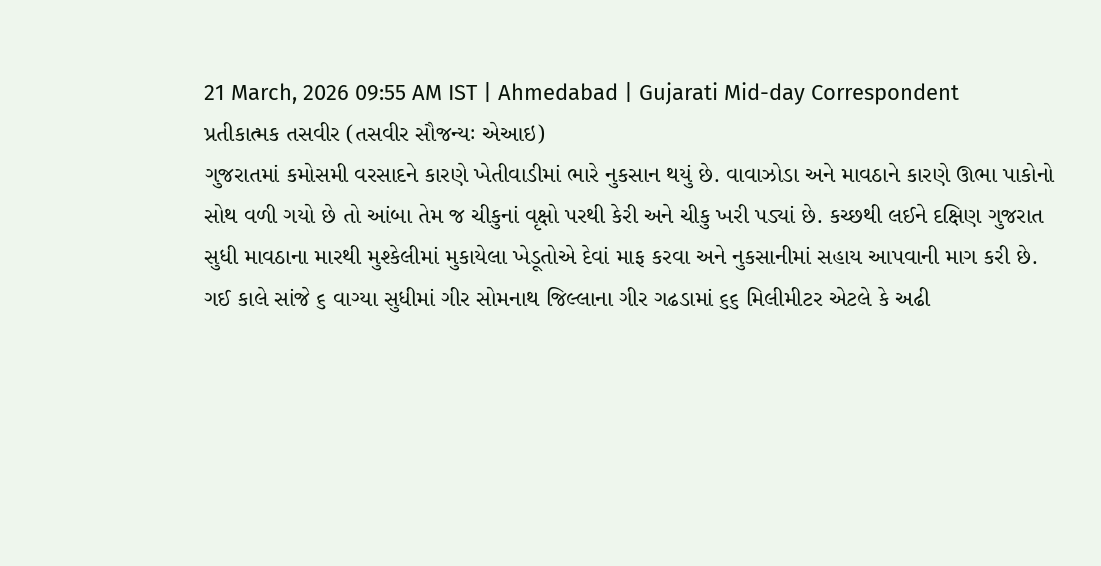21 March, 2026 09:55 AM IST | Ahmedabad | Gujarati Mid-day Correspondent
પ્રતીકાત્મક તસવીર (તસવીર સૌજન્યઃ એઆઇ)
ગુજરાતમાં કમોસમી વરસાદને કારણે ખેતીવાડીમાં ભારે નુકસાન થયું છે. વાવાઝોડા અને માવઠાને કારણે ઊભા પાકોનો સોથ વળી ગયો છે તો આંબા તેમ જ ચીકુનાં વૃક્ષો પરથી કેરી અને ચીકુ ખરી પડ્યાં છે. કચ્છથી લઈને દક્ષિણ ગુજરાત સુધી માવઠાના મારથી મુશ્કેલીમાં મુકાયેલા ખેડૂતોએ દેવાં માફ કરવા અને નુકસાનીમાં સહાય આપવાની માગ કરી છે.
ગઈ કાલે સાંજે ૬ વાગ્યા સુધીમાં ગીર સોમનાથ જિલ્લાના ગીર ગઢડામાં ૬૬ મિલીમીટર એટલે કે અઢી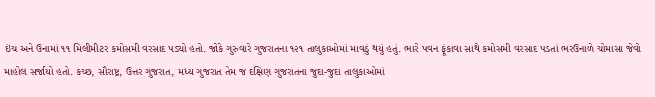ઇંચ અને ઉનામાં ૧૧ મિલીમીટર કમોસમી વરસાદ પડ્યો હતો. જોકે ગુરુવારે ગુજરાતના ૧૨૧ તાલુકાઓમાં માવઠું થયું હતું. ભારે પવન ફૂંકાવા સાથે કમોસમી વરસાદ પડતાં ભરઉનાળે ચોમાસા જેવો માહોલ સર્જાયો હતો. કચ્છ, સૌરાષ્ટ્ર, ઉત્તર ગુજરાત, મધ્ય ગુજરાત તેમ જ દક્ષિણ ગુજરાતના જુદા-જુદા તાલુકાઓમાં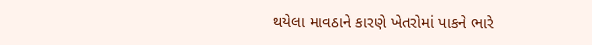થયેલા માવઠાને કારણે ખેતરોમાં પાકને ભારે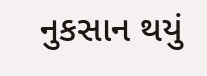નુકસાન થયું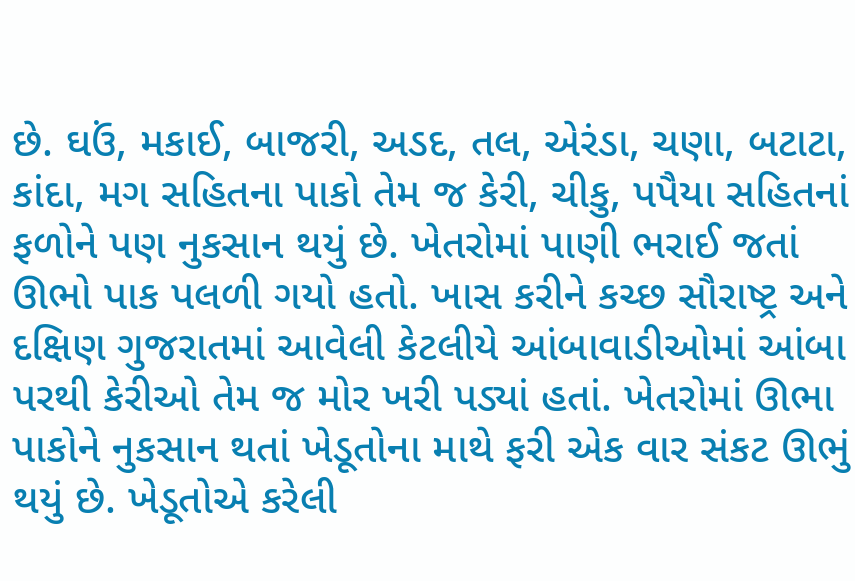છે. ઘઉં, મકાઈ, બાજરી, અડદ, તલ, એરંડા, ચણા, બટાટા, કાંદા, મગ સહિતના પાકો તેમ જ કેરી, ચીકુ, પપૈયા સહિતનાં ફળોને પણ નુકસાન થયું છે. ખેતરોમાં પાણી ભરાઈ જતાં ઊભો પાક પલળી ગયો હતો. ખાસ કરીને કચ્છ સૌરાષ્ટ્ર અને દક્ષિણ ગુજરાતમાં આવેલી કેટલીયે આંબાવાડીઓમાં આંબા પરથી કેરીઓ તેમ જ મોર ખરી પડ્યાં હતાં. ખેતરોમાં ઊભા પાકોને નુકસાન થતાં ખેડૂતોના માથે ફરી એક વાર સંકટ ઊભું થયું છે. ખેડૂતોએ કરેલી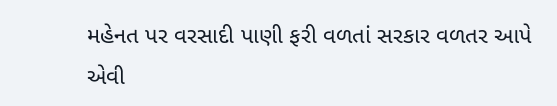મહેનત પર વરસાદી પાણી ફરી વળતાં સરકાર વળતર આપે એવી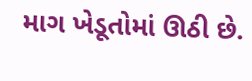માગ ખેડૂતોમાં ઊઠી છે.